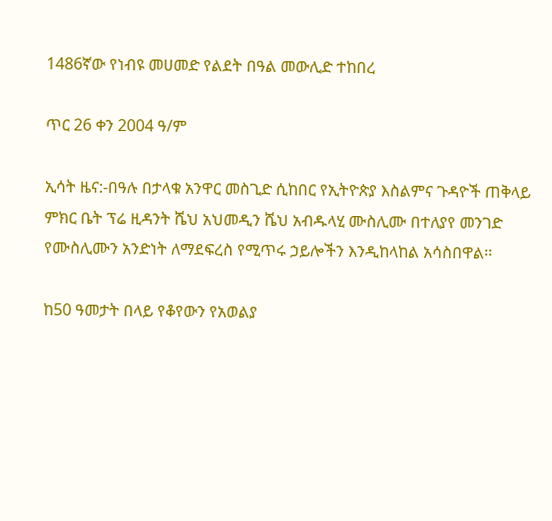1486ኛው የነብዩ መሀመድ የልደት በዓል መውሊድ ተከበረ

ጥር 26 ቀን 2004 ዓ/ም

ኢሳት ዜና:-በዓሉ በታላቁ አንዋር መስጊድ ሲከበር የኢትዮጵያ እስልምና ጉዳዮች ጠቅላይ ምክር ቤት ፕሬ ዚዳንት ሼህ አህመዲን ሼህ አብዱላሂ ሙስሊሙ በተለያየ መንገድ የሙስሊሙን አንድነት ለማደፍረስ የሚጥሩ ኃይሎችን እንዲከላከል አሳስበዋል፡፡

ከ50 ዓመታት በላይ የቆየውን የአወልያ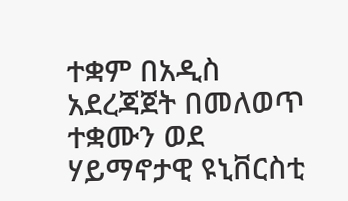ተቋም በአዲስ አደረጃጀት በመለወጥ ተቋሙን ወደ ሃይማኖታዊ ዩኒቨርስቲ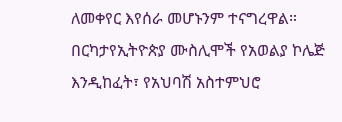ለመቀየር እየሰራ መሆኑንም ተናግረዋል። በርካታየኢትዮጵያ ሙስሊሞች የአወልያ ኮሌጅ እንዲከፈት፣ የአህባሽ አስተምህሮ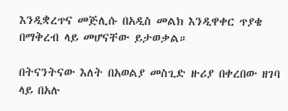እንዲቋረጥና መጅሊሱ በአዲስ መልክ እንዲዋቀር ጥያቄ በማቅረብ ላይ መሆናቸው ይታወቃል።

በትናንትናው እለት በአወልያ መስጊድ ዙሪያ በቀረበው ዘገባ ላይ በአሉ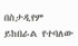በስታዲየም ይከበራል የተባለው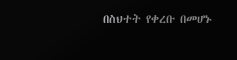በስህተት የቀረቡ በመሆኑ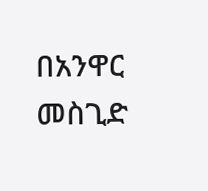በአንዋር መስጊድ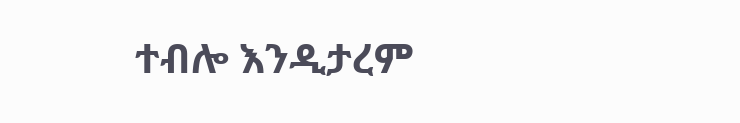ተብሎ እንዲታረም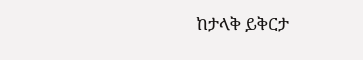ከታላቅ ይቅርታ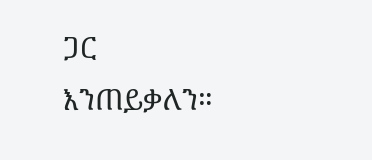ጋር እንጠይቃለን።